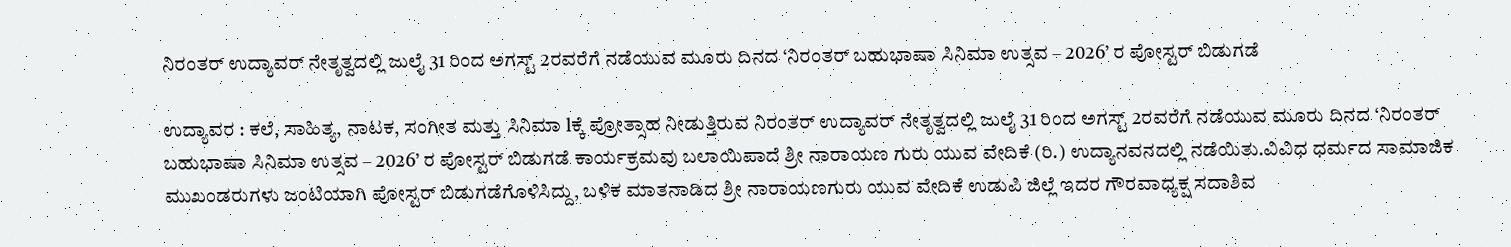ನಿರಂತರ್ ಉದ್ಯಾವರ್ ನೇತೃತ್ವದಲ್ಲಿ ಜುಲೈ 31 ರಿಂದ ಅಗಸ್ಟ್ 2ರವರೆಗೆ ನಡೆಯುವ ಮೂರು ದಿನದ ‘ನಿರಂತರ್ ಬಹುಭಾಷಾ ಸಿನಿಮಾ ಉತ್ಸವ – 2026’ ರ ಪೋಸ್ಟರ್ ಬಿಡುಗಡೆ

ಉದ್ಯಾವರ : ಕಲೆ, ಸಾಹಿತ್ಯ, ನಾಟಕ, ಸಂಗೀತ ಮತ್ತು ಸಿನಿಮಾ lಕ್ಕೆ ಪ್ರೋತ್ಸಾಹ ನೀಡುತ್ತಿರುವ ನಿರಂತರ್ ಉದ್ಯಾವರ್ ನೇತೃತ್ವದಲ್ಲಿ ಜುಲೈ 31 ರಿಂದ ಅಗಸ್ಟ್ 2ರವರೆಗೆ ನಡೆಯುವ ಮೂರು ದಿನದ ‘ನಿರಂತರ್ ಬಹುಭಾಷಾ ಸಿನಿಮಾ ಉತ್ಸವ – 2026’ ರ ಪೋಸ್ಟರ್ ಬಿಡುಗಡೆ ಕಾರ್ಯಕ್ರಮವು ಬಲಾಯಿಪಾದೆ ಶ್ರೀ ನಾರಾಯಣ ಗುರು ಯುವ ವೇದಿಕೆ (ರಿ.) ಉದ್ಯಾನವನದಲ್ಲಿ ನಡೆಯಿತು.ವಿವಿಧ ಧರ್ಮದ ಸಾಮಾಜಿಕ ಮುಖಂಡರುಗಳು ಜಂಟಿಯಾಗಿ ಪೋಸ್ಟರ್ ಬಿಡುಗಡೆಗೊಳಿಸಿದ್ದು, ಬಳಿಕ ಮಾತನಾಡಿದ ಶ್ರೀ ನಾರಾಯಣಗುರು ಯುವ ವೇದಿಕೆ ಉಡುಪಿ ಜಿಲ್ಲೆ ಇದರ ಗೌರವಾಧ್ಯಕ್ಷ ಸದಾಶಿವ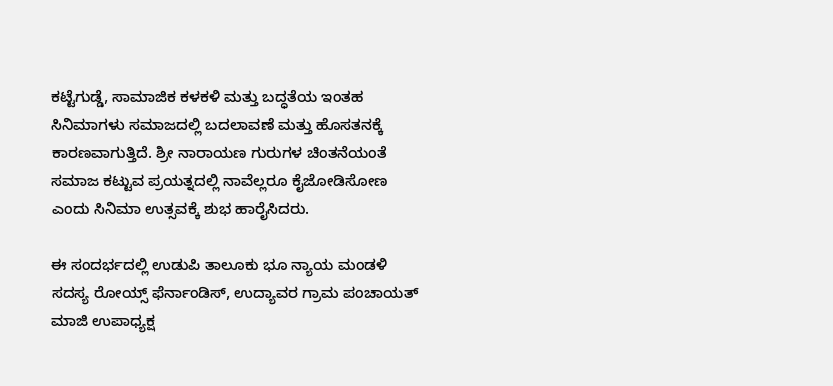ಕಟ್ಟೆಗುಡ್ಡೆ, ಸಾಮಾಜಿಕ ಕಳಕಳಿ ಮತ್ತು ಬದ್ಧತೆಯ ಇಂತಹ ಸಿನಿಮಾಗಳು ಸಮಾಜದಲ್ಲಿ ಬದಲಾವಣೆ ಮತ್ತು ಹೊಸತನಕ್ಕೆ ಕಾರಣವಾಗುತ್ತಿದೆ. ಶ್ರೀ ನಾರಾಯಣ ಗುರುಗಳ ಚಿಂತನೆಯಂತೆ ಸಮಾಜ ಕಟ್ಟುವ ಪ್ರಯತ್ನದಲ್ಲಿ ನಾವೆಲ್ಲರೂ ಕೈಜೋಡಿಸೋಣ ಎಂದು ಸಿನಿಮಾ ಉತ್ಸವಕ್ಕೆ ಶುಭ ಹಾರೈಸಿದರು.

ಈ ಸಂದರ್ಭದಲ್ಲಿ ಉಡುಪಿ ತಾಲೂಕು ಭೂ ನ್ಯಾಯ ಮಂಡಳಿ ಸದಸ್ಯ ರೋಯ್ಸ್ ಫೆರ್ನಾಂಡಿಸ್, ಉದ್ಯಾವರ ಗ್ರಾಮ ಪಂಚಾಯತ್ ಮಾಜಿ ಉಪಾಧ್ಯಕ್ಷ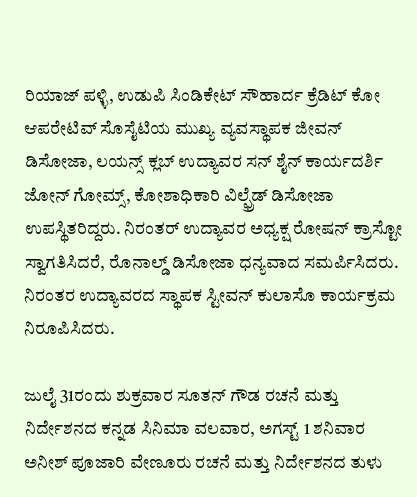ರಿಯಾಜ್ ಪಳ್ಳಿ, ಉಡುಪಿ ಸಿಂಡಿಕೇಟ್ ಸೌಹಾರ್ದ ಕ್ರೆಡಿಟ್ ಕೋ ಆಪರೇಟಿವ್ ಸೊಸೈಟಿಯ ಮುಖ್ಯ ವ್ಯವಸ್ಥಾಪಕ ಜೀವನ್ ಡಿಸೋಜಾ, ಲಯನ್ಸ್ ಕ್ಲಬ್ ಉದ್ಯಾವರ ಸನ್ ಶೈನ್ ಕಾರ್ಯದರ್ಶಿ ಜೋನ್ ಗೋಮ್ಸ್, ಕೋಶಾಧಿಕಾರಿ ವಿಲ್ಫ್ರೆಡ್ ಡಿಸೋಜಾ ಉಪಸ್ಥಿತರಿದ್ದರು. ನಿರಂತರ್ ಉದ್ಯಾವರ ಅಧ್ಯಕ್ಷ ರೋಷನ್ ಕ್ರಾಸ್ಟೋ ಸ್ವಾಗತಿಸಿದರೆ, ರೊನಾಲ್ಡ್ ಡಿಸೋಜಾ ಧನ್ಯವಾದ ಸಮರ್ಪಿಸಿದರು. ನಿರಂತರ ಉದ್ಯಾವರದ ಸ್ಥಾಪಕ ಸ್ಟೀವನ್ ಕುಲಾಸೊ ಕಾರ್ಯಕ್ರಮ ನಿರೂಪಿಸಿದರು.

ಜುಲೈ 31ರಂದು ಶುಕ್ರವಾರ ಸೂತನ್ ಗೌಡ ರಚನೆ ಮತ್ತು ನಿರ್ದೇಶನದ ಕನ್ನಡ ಸಿನಿಮಾ ವಲವಾರ, ಅಗಸ್ಟ್ 1 ಶನಿವಾರ ಅನೀಶ್ ಪೂಜಾರಿ ವೇಣೂರು ರಚನೆ ಮತ್ತು ನಿರ್ದೇಶನದ ತುಳು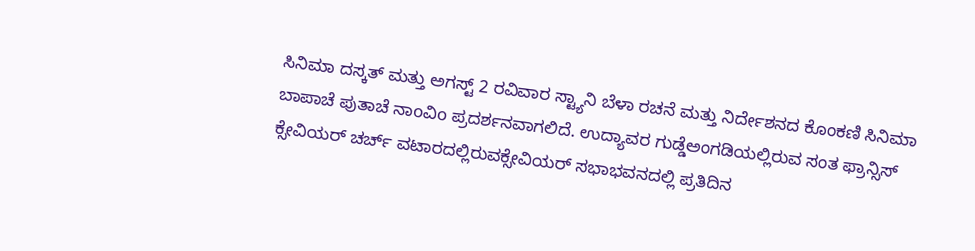ಸಿನಿಮಾ ದಸ್ಕತ್ ಮತ್ತು ಅಗಸ್ಟ್ 2 ರವಿವಾರ ಸ್ಟ್ಯಾನಿ ಬೆಳಾ ರಚನೆ ಮತ್ತು ನಿರ್ದೇಶನದ ಕೊಂಕಣಿ ಸಿನಿಮಾ ಬಾಪಾಚೆ ಪುತಾಚೆ ನಾoವಿo ಪ್ರದರ್ಶನವಾಗಲಿದೆ. ಉದ್ಯಾವರ ಗುಡ್ಡೆಅಂಗಡಿಯಲ್ಲಿರುವ ಸಂತ ಫ್ರಾನ್ಸಿಸ್ ಕ್ಸೇವಿಯರ್ ಚರ್ಚ್ ವಟಾರದಲ್ಲಿರುವಕ್ಸೇವಿಯರ್ ಸಭಾಭವನದಲ್ಲಿ ಪ್ರತಿದಿನ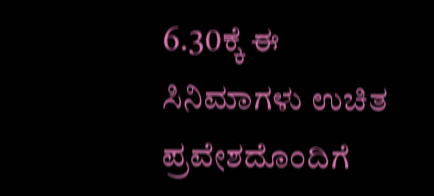6.30ಕ್ಕೆ ಈ ಸಿನಿಮಾಗಳು ಉಚಿತ ಪ್ರವೇಶದೊಂದಿಗೆ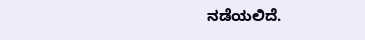ನಡೆಯಲಿದೆ.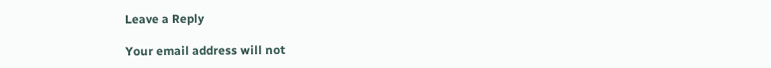Leave a Reply

Your email address will not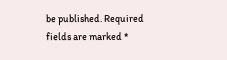be published. Required fields are marked *